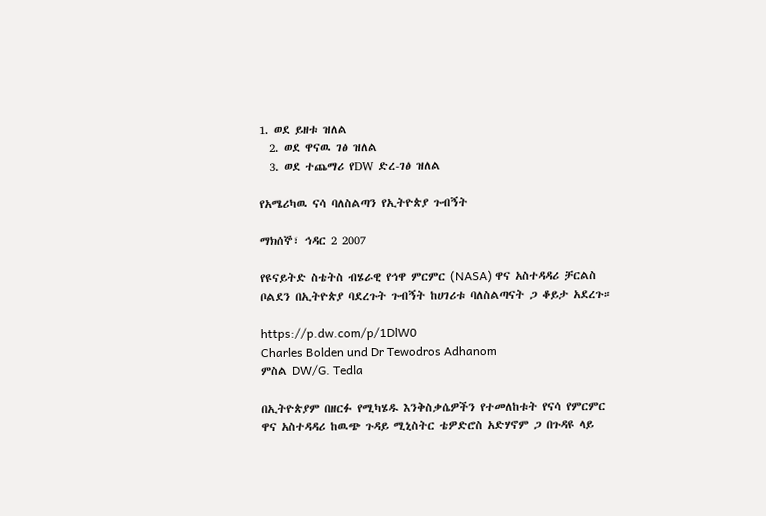1. ወደ ይዘቱ ዝለል
  2. ወደ ዋናዉ ገፅ ዝለል
  3. ወደ ተጨማሪ የDW ድረ-ገፅ ዝለል

የአሜሪካዉ ናሳ ባለስልጣን የኢትዮጵያ ጉብኝት

ማክሰኞ፣ ኅዳር 2 2007

የዩናይትድ ስቴትስ ብሄራዊ የኅዋ ምርምር (NASA) ዋና አስተዳዳሪ ቻርልስ ቦልደን በኢትዮጵያ ባደረጉት ጉብኝት ከሀገሪቱ ባለስልጣናት ጋ ቆይታ አደረጉ።

https://p.dw.com/p/1DlW0
Charles Bolden und Dr Tewodros Adhanom
ምስል DW/G. Tedla

በኢትዮጵያም በዘርፉ የሚካሄዱ እንቅስቃሴዎችን የተመለከቱት የናሳ የምርምር ዋና አስተዳዳሪ ከዉጭ ጉዳይ ሚኒስትር ቴዎድሮስ አድሃኖም ጋ በጉዳዩ ላይ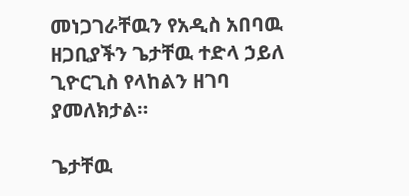መነጋገራቸዉን የአዲስ አበባዉ ዘጋቢያችን ጌታቸዉ ተድላ ኃይለ ጊዮርጊስ የላከልን ዘገባ ያመለክታል።

ጌታቸዉ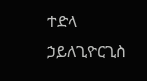ተድላ ኃይለጊዮርጊስ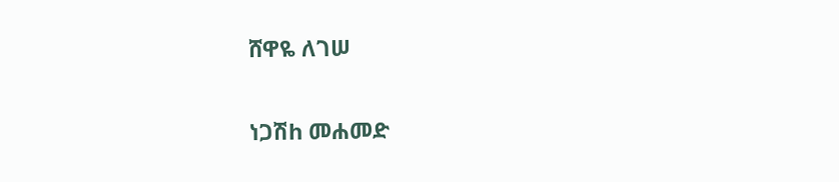ሸዋዬ ለገሠ

ነጋሽh መሐመድ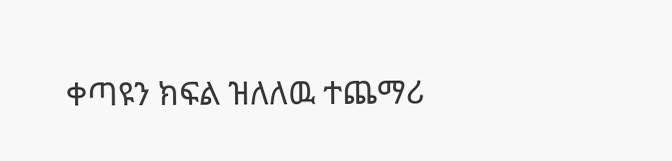ቀጣዩን ክፍል ዝለለዉ ተጨማሪ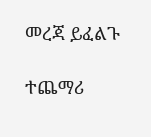መረጃ ይፈልጉ

ተጨማሪ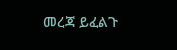መረጃ ይፈልጉ